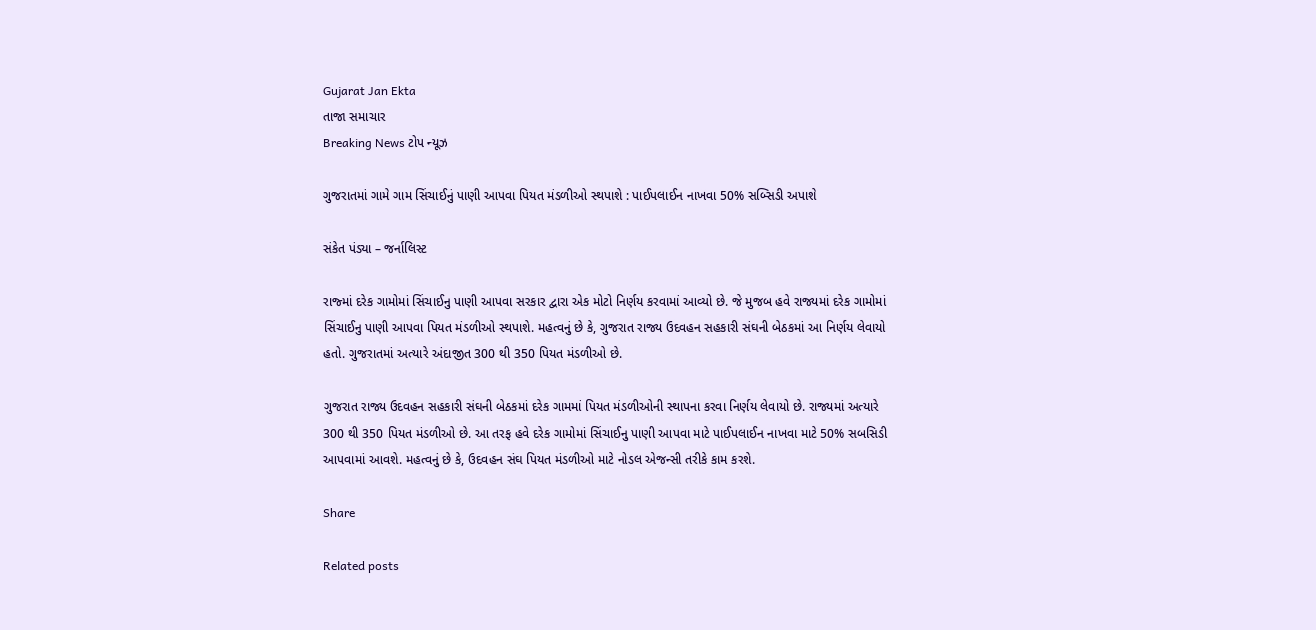Gujarat Jan Ekta
તાજા સમાચાર
Breaking News ટોપ ન્યૂઝ

ગુજરાતમાં ગામે ગામ સિંચાઈનું પાણી આપવા પિયત મંડળીઓ સ્થપાશે : પાઈપલાઈન નાખવા 50% સબ્સિડી અપાશે

સંકેત પંડ્યા – જર્નાલિસ્ટ

રાજ્માં દરેક ગામોમાં સિંચાઈનુ પાણી આપવા સરકાર દ્વારા એક મોટો નિર્ણય કરવામાં આવ્યો છે. જે મુજબ હવે રાજ્યમાં દરેક ગામોમાં સિંચાઈનુ પાણી આપવા પિયત મંડળીઓ સ્થપાશે. મહત્વનું છે કે, ગુજરાત રાજ્ય ઉદવહન સહકારી સંઘની બેઠકમાં આ નિર્ણય લેવાયો હતો. ગુજરાતમાં અત્યારે અંદાજીત 300 થી 350 પિયત મંડળીઓ છે.

ગુજરાત રાજ્ય ઉદવહન સહકારી સંઘની બેઠકમાં દરેક ગામમાં પિયત મંડળીઓની સ્થાપના કરવા નિર્ણય લેવાયો છે. રાજ્યમાં અત્યારે 300 થી 350 પિયત મંડળીઓ છે. આ તરફ હવે દરેક ગામોમાં સિંચાઈનુ પાણી આપવા માટે પાઈપલાઈન નાખવા માટે 50% સબસિડી આપવામાં આવશે. મહત્વનું છે કે, ઉદવહન સંઘ પિયત મંડળીઓ માટે નોડલ એજન્સી તરીકે કામ કરશે.

Share

Related posts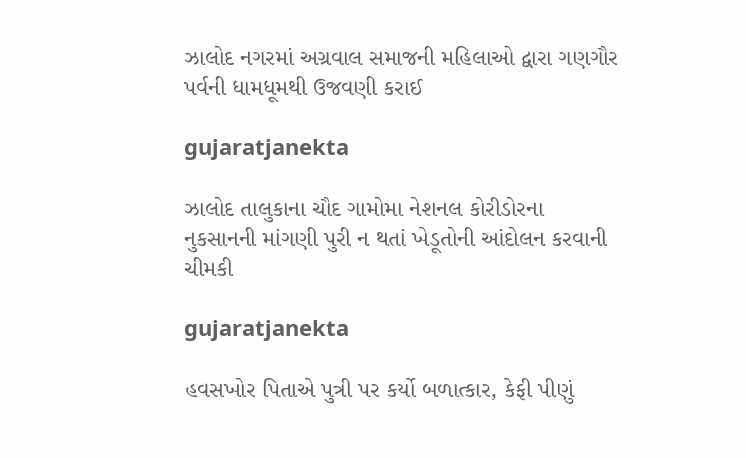ઝાલોદ નગરમાં અગ્રવાલ સમાજની મહિલાઓ દ્વારા ગણગૌર પર્વની ધામધૂમથી ઉજવણી કરાઈ

gujaratjanekta

ઝાલોદ તાલુકાના ચૌદ ગામોમા નેશનલ કોરીડોરના નુકસાનની માંગણી પુરી ન થતાં ખેડૂતોની આંદોલન કરવાની ચીમકી

gujaratjanekta

હવસખોર પિતાએ પુત્રી પર કર્યો બળાત્કાર, કેફી પીણું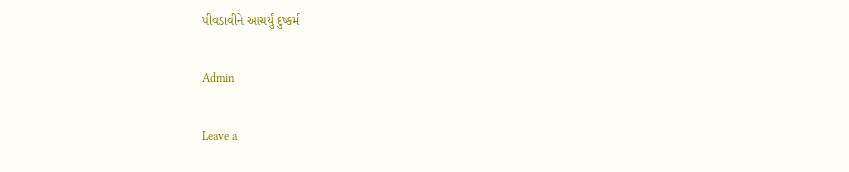પીવડાવીને આચર્યું દુષ્કર્મ

Admin

Leave a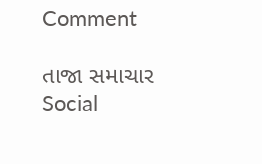Comment

તાજા સમાચાર
Social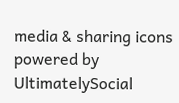media & sharing icons powered by UltimatelySocial